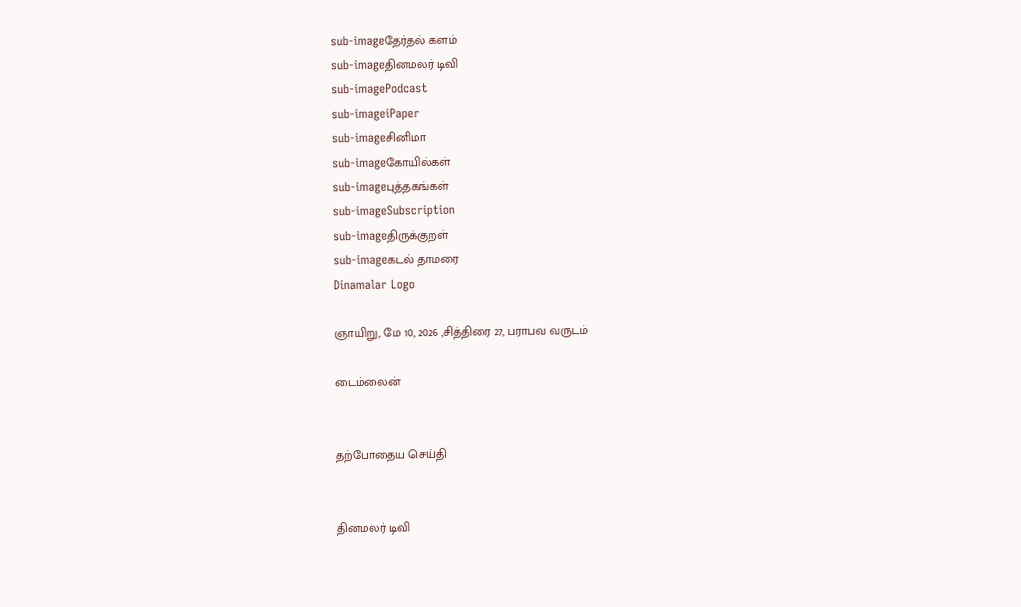sub-imageதேர்தல் களம்
sub-imageதினமலர் டிவி
sub-imagePodcast
sub-imageiPaper
sub-imageசினிமா
sub-imageகோயில்கள்
sub-imageபுத்தகங்கள்
sub-imageSubscription
sub-imageதிருக்குறள்
sub-imageகடல் தாமரை
Dinamalar Logo

ஞாயிறு, மே 10, 2026 ,சித்திரை 27, பராபவ வருடம்

டைம்லைன்


தற்போதைய செய்தி


தினமலர் டிவி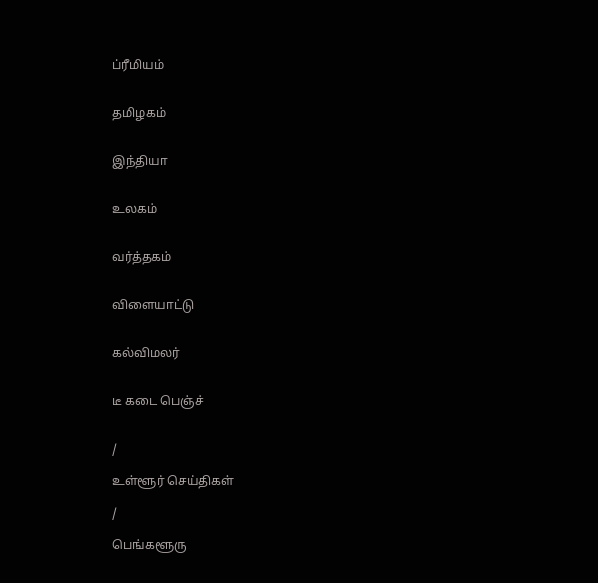ப்ரீமியம்


தமிழகம்


இந்தியா


உலகம்


வர்த்தகம்


விளையாட்டு


கல்விமலர்


டீ கடை பெஞ்ச்


/

உள்ளூர் செய்திகள்

/

பெங்களூரு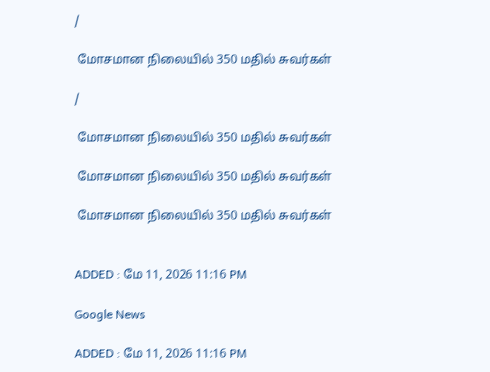/

 மோசமான நிலையில் 350 மதில் சுவர்கள்

/

 மோசமான நிலையில் 350 மதில் சுவர்கள்

 மோசமான நிலையில் 350 மதில் சுவர்கள்

 மோசமான நிலையில் 350 மதில் சுவர்கள்


ADDED : மே 11, 2026 11:16 PM

Google News

ADDED : மே 11, 2026 11:16 PM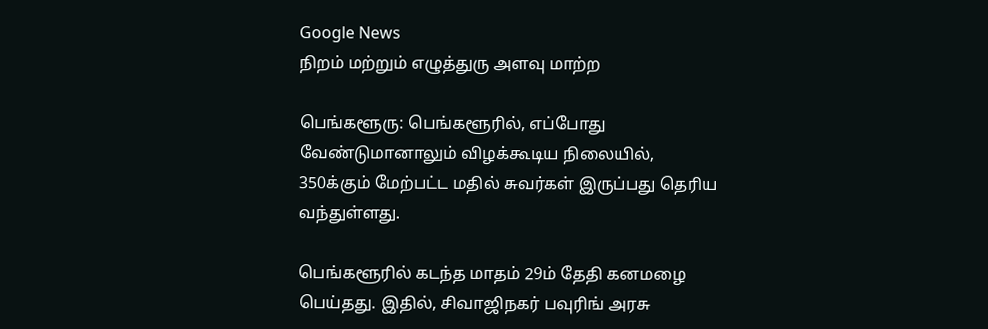Google News
நிறம் மற்றும் எழுத்துரு அளவு மாற்ற

பெங்களூரு: பெங்களூரில், எப்போது வேண்டுமானாலும் விழக்கூடிய நிலையில், 350க்கும் மேற்பட்ட மதில் சுவர்கள் இருப்பது தெரிய வந்துள்ளது.

பெங்களூரில் கடந்த மாதம் 29ம் தேதி கனமழை பெய்தது. இதில், சிவாஜிநகர் பவுரிங் அரசு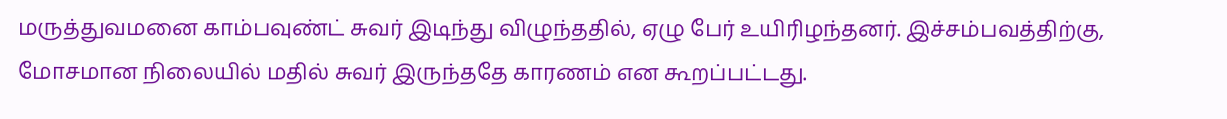மருத்துவமனை காம்பவுண்ட் சுவர் இடிந்து விழுந்ததில், ஏழு பேர் உயிரிழந்தனர். இச்சம்பவத்திற்கு, மோசமான நிலையில் மதில் சுவர் இருந்ததே காரணம் என கூறப்பட்டது.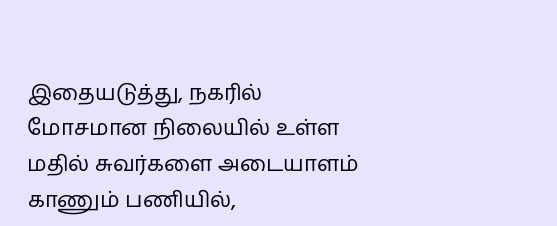இதையடுத்து, நகரில் மோசமான நிலையில் உள்ள மதில் சுவர்களை அடையாளம் காணும் பணியில்,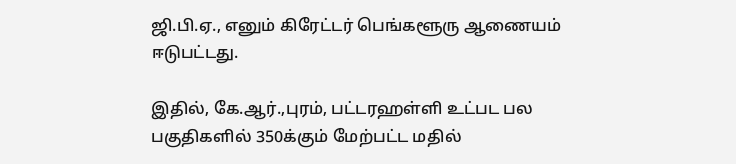ஜி.பி.ஏ., எனும் கிரேட்டர் பெங்களூரு ஆணையம் ஈடுபட்டது.

இதில், கே.ஆர்.,புரம், பட்டரஹள்ளி உட்பட பல பகுதிகளில் 350க்கும் மேற்பட்ட மதில்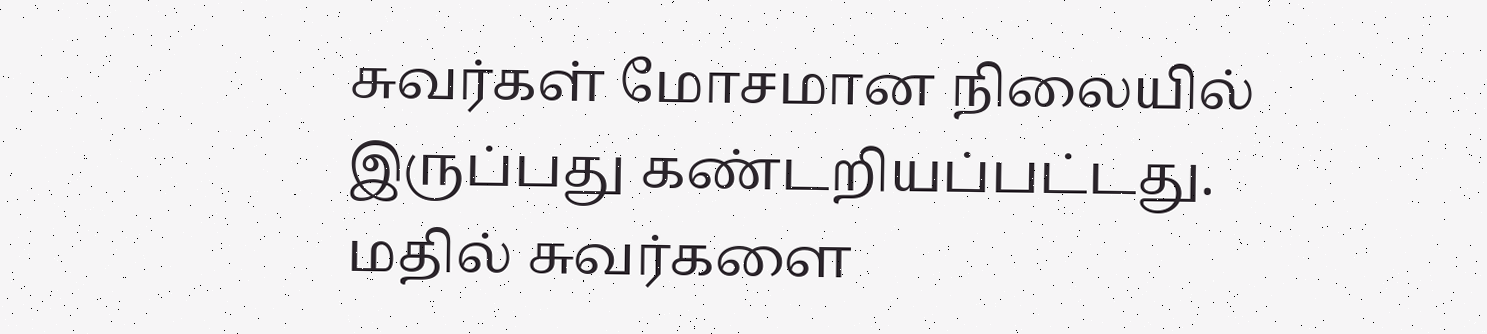சுவர்கள் மோசமான நிலையில் இருப்பது கண்டறியப்பட்டது. மதில் சுவர்களை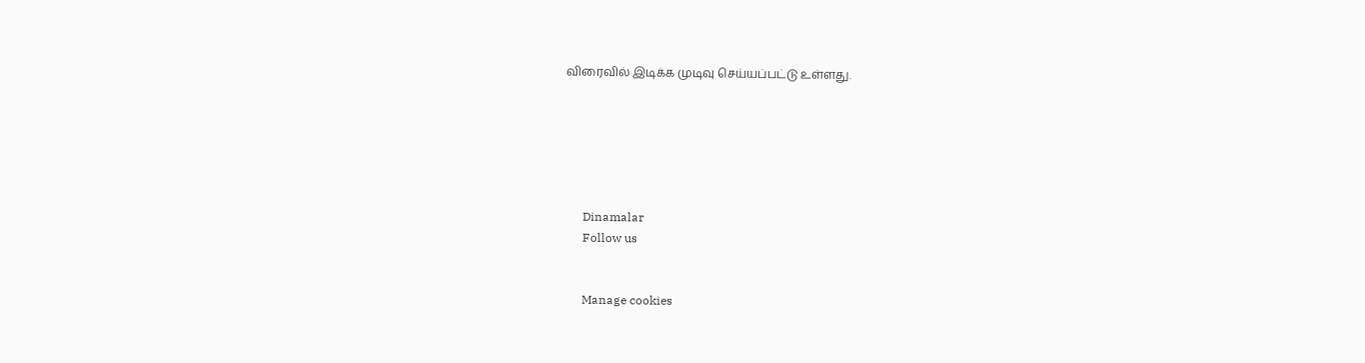விரைவில் இடிக்க முடிவு செய்யப்பட்டு உள்ளது.






      Dinamalar
      Follow us


      Manage cookies